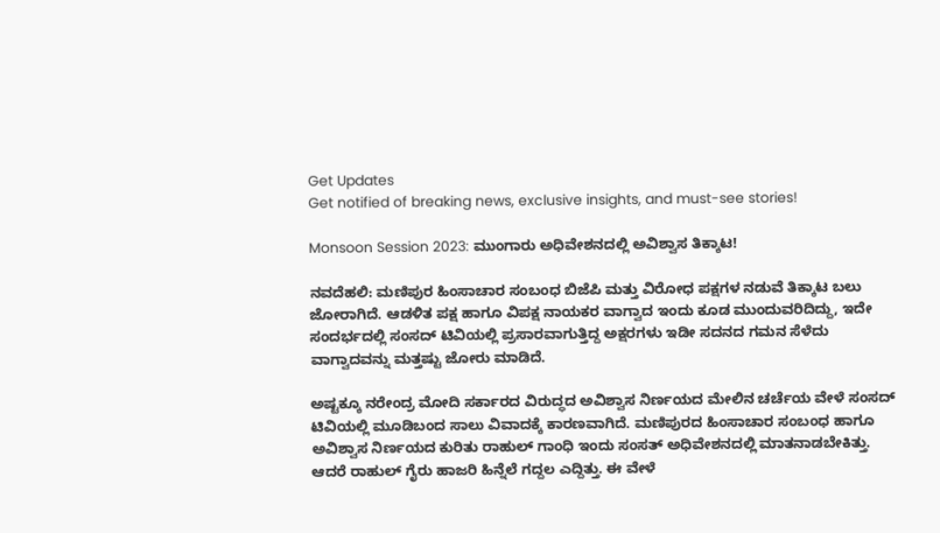Get Updates
Get notified of breaking news, exclusive insights, and must-see stories!

Monsoon Session 2023: ಮುಂಗಾರು ಅಧಿವೇಶನದಲ್ಲಿ ಅವಿಶ್ವಾಸ ತಿಕ್ಕಾಟ!

ನವದೆಹಲಿ: ಮಣಿಪುರ ಹಿಂಸಾಚಾರ ಸಂಬಂಧ ಬಿಜೆಪಿ ಮತ್ತು ವಿರೋಧ ಪಕ್ಷಗಳ ನಡುವೆ ತಿಕ್ಕಾಟ ಬಲು ಜೋರಾಗಿದೆ. ಆಡಳಿತ ಪಕ್ಷ ಹಾಗೂ ವಿಪಕ್ಷ ನಾಯಕರ ವಾಗ್ವಾದ ಇಂದು ಕೂಡ ಮುಂದುವರಿದಿದ್ದು, ಇದೇ ಸಂದರ್ಭದಲ್ಲಿ ಸಂಸದ್ ಟಿವಿಯಲ್ಲಿ ಪ್ರಸಾರವಾಗುತ್ತಿದ್ದ ಅಕ್ಷರಗಳು ಇಡೀ ಸದನದ ಗಮನ ಸೆಳೆದು ವಾಗ್ವಾದವನ್ನು ಮತ್ತಷ್ಟು ಜೋರು ಮಾಡಿದೆ.

ಅಷ್ಟಕ್ಕೂ ನರೇಂದ್ರ ಮೋದಿ ಸರ್ಕಾರದ ವಿರುದ್ಧದ ಅವಿಶ್ವಾಸ ನಿರ್ಣಯದ ಮೇಲಿನ ಚರ್ಚೆಯ ವೇಳೆ ಸಂಸದ್ ಟಿವಿಯಲ್ಲಿ ಮೂಡಿಬಂದ ಸಾಲು ವಿವಾದಕ್ಕೆ ಕಾರಣವಾಗಿದೆ. ಮಣಿಪುರದ ಹಿಂಸಾಚಾರ ಸಂಬಂಧ ಹಾಗೂ ಅವಿಶ್ವಾಸ ನಿರ್ಣಯದ ಕುರಿತು ರಾಹುಲ್ ಗಾಂಧಿ ಇಂದು ಸಂಸತ್ ಅಧಿವೇಶನದಲ್ಲಿ ಮಾತನಾಡಬೇಕಿತ್ತು. ಆದರೆ ರಾಹುಲ್ ಗೈರು ಹಾಜರಿ ಹಿನ್ನೆಲೆ ಗದ್ದಲ ಎದ್ದಿತ್ತು. ಈ ವೇಳೆ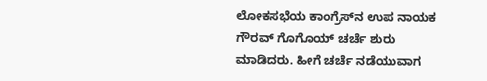ಲೋಕಸಭೆಯ ಕಾಂಗ್ರೆಸ್‌ನ ಉಪ ನಾಯಕ ಗೌರವ್ ಗೊಗೊಯ್ ಚರ್ಚೆ ಶುರು ಮಾಡಿದರು. ಹೀಗೆ ಚರ್ಚೆ ನಡೆಯುವಾಗ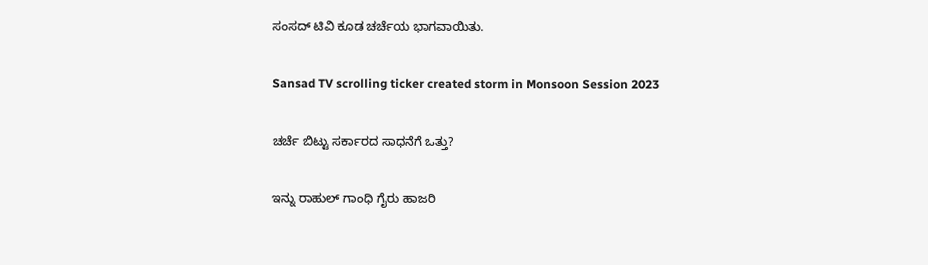ಸಂಸದ್ ಟಿವಿ ಕೂಡ ಚರ್ಚೆಯ ಭಾಗವಾಯಿತು.

Sansad TV scrolling ticker created storm in Monsoon Session 2023

ಚರ್ಚೆ ಬಿಟ್ಟು ಸರ್ಕಾರದ ಸಾಧನೆಗೆ ಒತ್ತು?

ಇನ್ನು ರಾಹುಲ್ ಗಾಂಧಿ ಗೈರು ಹಾಜರಿ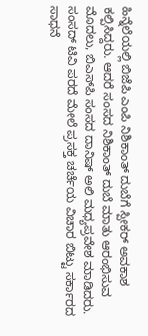ಹಿನ್ನೆಲೆಯಲ್ಲಿ ಬಿಜೆಪಿ ಎಂಪಿ ನಿಶಿಕಾಂತ್ ದುಬೆಗೆ ಸ್ಪೀಕರ್ ಅವಕಾಶ ಕಲ್ಪಿಸಿದ್ದರು. ಆದರೆ ಸಂಸದ ನಿಶಿಕಾಂತ್ ದುಬೆ ಮಾತು ಆರಂಭಿಸುವ ಮೊದಲು, ಬಿಎಸ್‌ಪಿ ಸಂಸದ ದಾನಿಷ್ ಅಲಿ ಮಧ್ಯಪ್ರವೇಶ ಮಾಡಿದರು. ಸಂಸದ್ ಟಿವಿ ಪರದೆ ಮೇಲೆ ಪ್ರಸಕ್ತ ಚರ್ಚೆಯ ವಿಚಾರ ಬಿಟ್ಟು ಸರ್ಕಾರದ ಸಾಧನೆ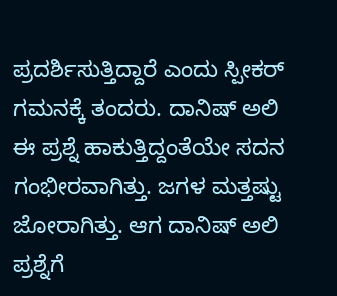ಪ್ರದರ್ಶಿಸುತ್ತಿದ್ದಾರೆ ಎಂದು ಸ್ಪೀಕರ್ ಗಮನಕ್ಕೆ ತಂದರು. ದಾನಿಷ್ ಅಲಿ ಈ ಪ್ರಶ್ನೆ ಹಾಕುತ್ತಿದ್ದಂತೆಯೇ ಸದನ ಗಂಭೀರವಾಗಿತ್ತು. ಜಗಳ ಮತ್ತಷ್ಟು ಜೋರಾಗಿತ್ತು. ಆಗ ದಾನಿಷ್ ಅಲಿ ಪ್ರಶ್ನೆಗೆ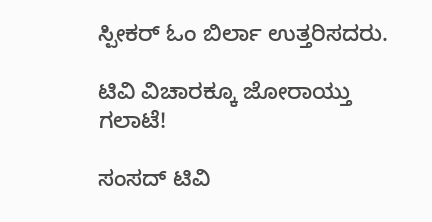ಸ್ಪೀಕರ್ ಓಂ ಬಿರ್ಲಾ ಉತ್ತರಿಸದರು.

ಟಿವಿ ವಿಚಾರಕ್ಕೂ ಜೋರಾಯ್ತು ಗಲಾಟೆ!

ಸಂಸದ್ ಟಿವಿ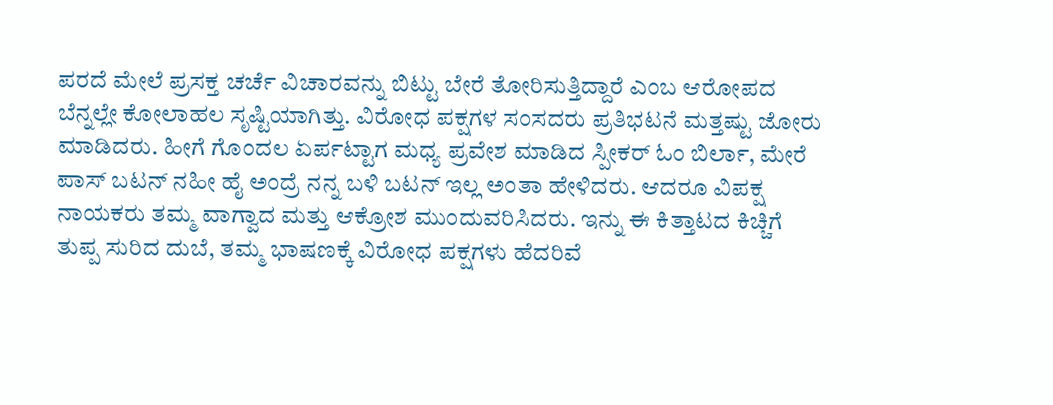ಪರದೆ ಮೇಲೆ ಪ್ರಸಕ್ತ ಚರ್ಚೆ ವಿಚಾರವನ್ನು ಬಿಟ್ಟು ಬೇರೆ ತೋರಿಸುತ್ತಿದ್ದಾರೆ ಎಂಬ ಆರೋಪದ ಬೆನ್ನಲ್ಲೇ ಕೋಲಾಹಲ ಸೃಷ್ಟಿಯಾಗಿತ್ತು. ವಿರೋಧ ಪಕ್ಷಗಳ ಸಂಸದರು ಪ್ರತಿಭಟನೆ ಮತ್ತಷ್ಟು ಜೋರು ಮಾಡಿದರು. ಹೀಗೆ ಗೊಂದಲ ಏರ್ಪಟ್ಟಾಗ ಮಧ್ಯ ಪ್ರವೇಶ ಮಾಡಿದ ಸ್ಪೀಕರ್ ಓಂ ಬಿರ್ಲಾ, ಮೇರೆ ಪಾಸ್ ಬಟನ್ ನಹೀ ಹೈ ಅಂದ್ರೆ ನನ್ನ ಬಳಿ ಬಟನ್ ಇಲ್ಲ ಅಂತಾ ಹೇಳಿದರು. ಆದರೂ ವಿಪಕ್ಷ ನಾಯಕರು ತಮ್ಮ ವಾಗ್ವಾದ ಮತ್ತು ಆಕ್ರೋಶ ಮುಂದುವರಿಸಿದರು. ಇನ್ನು ಈ ಕಿತ್ತಾಟದ ಕಿಚ್ಚಿಗೆ ತುಪ್ಪ ಸುರಿದ ದುಬೆ, ತಮ್ಮ ಭಾಷಣಕ್ಕೆ ವಿರೋಧ ಪಕ್ಷಗಳು ಹೆದರಿವೆ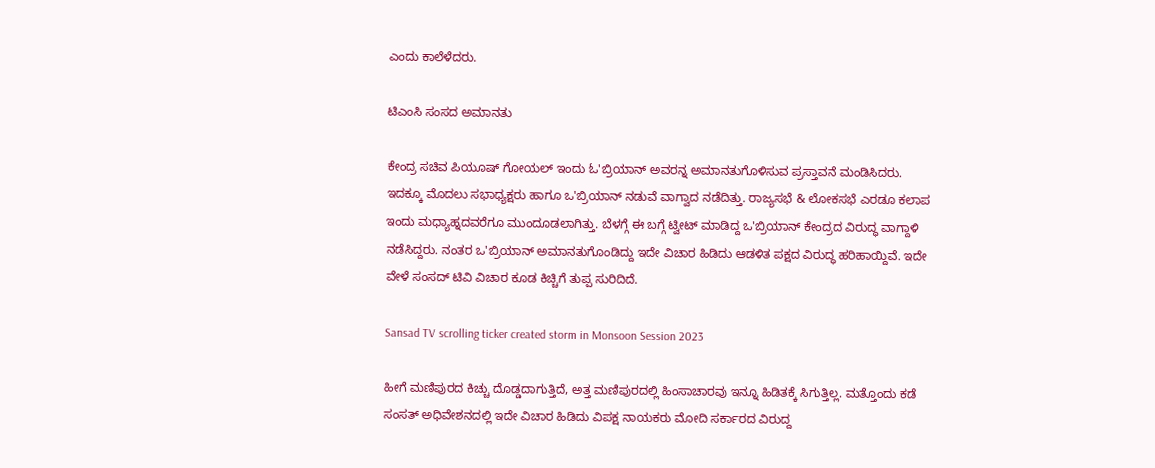ಎಂದು ಕಾಲೆಳೆದರು.

ಟಿಎಂಸಿ ಸಂಸದ ಅಮಾನತು

ಕೇಂದ್ರ ಸಚಿವ ಪಿಯೂಷ್ ಗೋಯಲ್ ಇಂದು ಓ'ಬ್ರಿಯಾನ್ ಅವರನ್ನ ಅಮಾನತುಗೊಳಿಸುವ ಪ್ರಸ್ತಾವನೆ ಮಂಡಿಸಿದರು. ಇದಕ್ಕೂ ಮೊದಲು ಸಭಾಧ್ಯಕ್ಷರು ಹಾಗೂ ಒ'ಬ್ರಿಯಾನ್ ನಡುವೆ ವಾಗ್ವಾದ ನಡೆದಿತ್ತು. ರಾಜ್ಯಸಭೆ & ಲೋಕಸಭೆ ಎರಡೂ ಕಲಾಪ ಇಂದು ಮಧ್ಯಾಹ್ನದವರೆಗೂ ಮುಂದೂಡಲಾಗಿತ್ತು. ಬೆಳಗ್ಗೆ ಈ ಬಗ್ಗೆ ಟ್ವೀಟ್ ಮಾಡಿದ್ದ ಒ'ಬ್ರಿಯಾನ್ ಕೇಂದ್ರದ ವಿರುದ್ಧ ವಾಗ್ದಾಳಿ ನಡೆಸಿದ್ದರು. ನಂತರ ಒ'ಬ್ರಿಯಾನ್ ಅಮಾನತುಗೊಂಡಿದ್ದು ಇದೇ ವಿಚಾರ ಹಿಡಿದು ಆಡಳಿತ ಪಕ್ಷದ ವಿರುದ್ಧ ಹರಿಹಾಯ್ದಿವೆ. ಇದೇ ವೇಳೆ ಸಂಸದ್ ಟಿವಿ ವಿಚಾರ ಕೂಡ ಕಿಚ್ಚಿಗೆ ತುಪ್ಪ ಸುರಿದಿದೆ.

Sansad TV scrolling ticker created storm in Monsoon Session 2023

ಹೀಗೆ ಮಣಿಪುರದ ಕಿಚ್ಚು ದೊಡ್ಡದಾಗುತ್ತಿದೆ, ಅತ್ತ ಮಣಿಪುರದಲ್ಲಿ ಹಿಂಸಾಚಾರವು ಇನ್ನೂ ಹಿಡಿತಕ್ಕೆ ಸಿಗುತ್ತಿಲ್ಲ. ಮತ್ತೊಂದು ಕಡೆ ಸಂಸತ್ ಅಧಿವೇಶನದಲ್ಲಿ ಇದೇ ವಿಚಾರ ಹಿಡಿದು ವಿಪಕ್ಷ ನಾಯಕರು ಮೋದಿ ಸರ್ಕಾರದ ವಿರುದ್ದ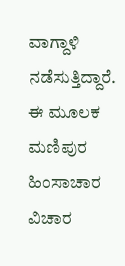ವಾಗ್ದಾಳಿ ನಡೆಸುತ್ತಿದ್ದಾರೆ. ಈ ಮೂಲಕ ಮಣಿಪುರ ಹಿಂಸಾಚಾರ ವಿಚಾರ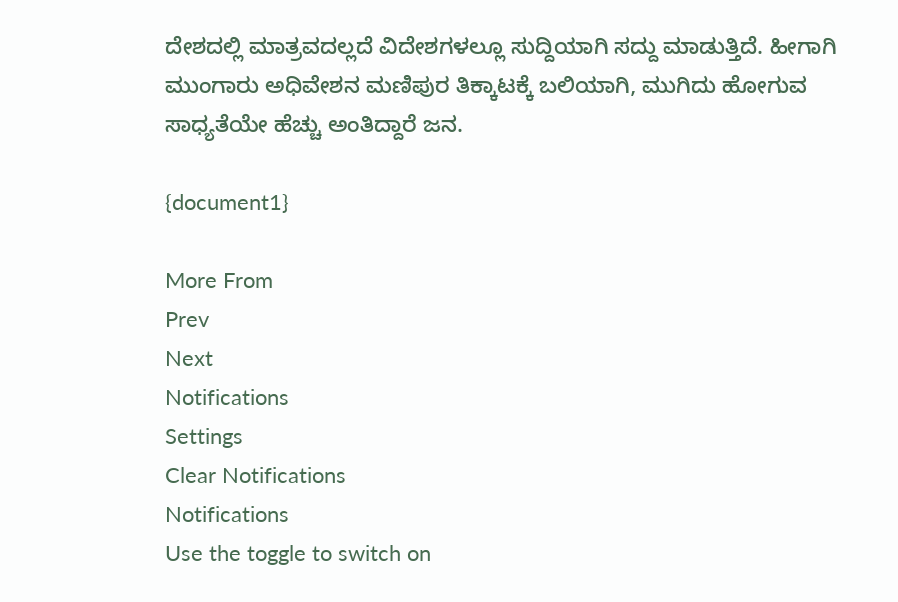ದೇಶದಲ್ಲಿ ಮಾತ್ರವದಲ್ಲದೆ ವಿದೇಶಗಳಲ್ಲೂ ಸುದ್ದಿಯಾಗಿ ಸದ್ದು ಮಾಡುತ್ತಿದೆ. ಹೀಗಾಗಿ ಮುಂಗಾರು ಅಧಿವೇಶನ ಮಣಿಪುರ ತಿಕ್ಕಾಟಕ್ಕೆ ಬಲಿಯಾಗಿ, ಮುಗಿದು ಹೋಗುವ ಸಾಧ್ಯತೆಯೇ ಹೆಚ್ಚು ಅಂತಿದ್ದಾರೆ ಜನ.

{document1}

More From
Prev
Next
Notifications
Settings
Clear Notifications
Notifications
Use the toggle to switch on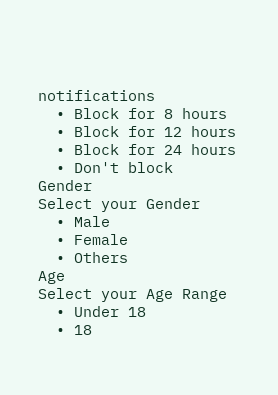notifications
  • Block for 8 hours
  • Block for 12 hours
  • Block for 24 hours
  • Don't block
Gender
Select your Gender
  • Male
  • Female
  • Others
Age
Select your Age Range
  • Under 18
  • 18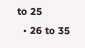to 25
  • 26 to 35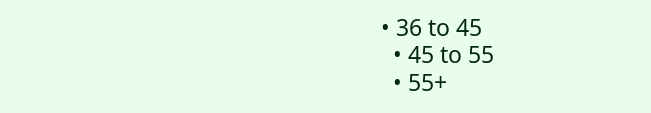• 36 to 45
  • 45 to 55
  • 55+